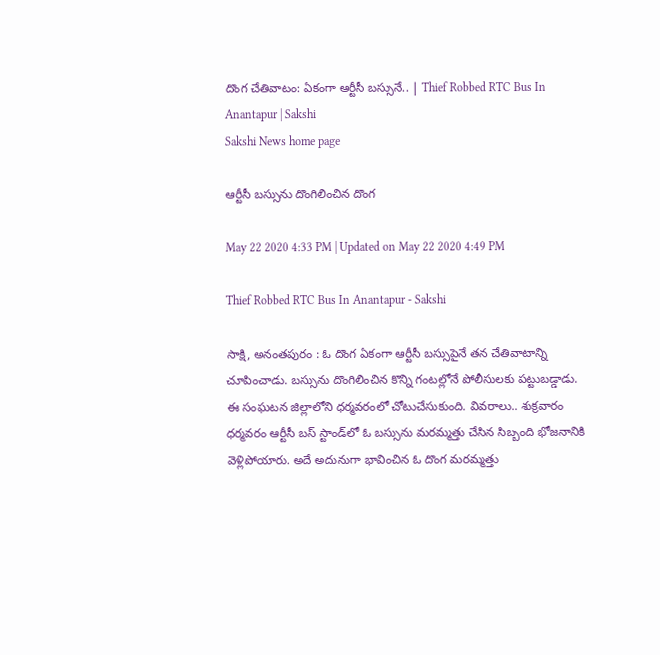దొంగ చేతివాటం: ఏకంగా ఆర్టీసీ బస్సునే.. | Thief Robbed RTC Bus In Anantapur | Sakshi
Sakshi News home page

ఆర్టీసీ బస్సును దొంగిలించిన దొంగ

May 22 2020 4:33 PM | Updated on May 22 2020 4:49 PM

Thief Robbed RTC Bus In Anantapur - Sakshi

సాక్షి, అనంతపురం : ఓ దొంగ ఏకంగా ఆర్టీసీ బస్సుపైనే తన చేతివాటాన్ని చూపించాడు. బస్సును దొంగిలించిన కొన్ని గంటల్లోనే పోలీసులకు పట్టుబడ్డాడు. ఈ సంఘటన జిల్లాలోని ధర్మవరంలో చోటుచేసుకుంది. వివరాలు.. శుక్రవారం ధర్మవరం ఆర్టీసీ బస్‌ స్టాండ్‌లో ఓ బస్సును మరమ్మత్తు చేసిన సిబ్బంది భోజనానికి వెళ్లిపోయారు. అదే అదునుగా భావించిన ఓ దొంగ మరమ్మత్తు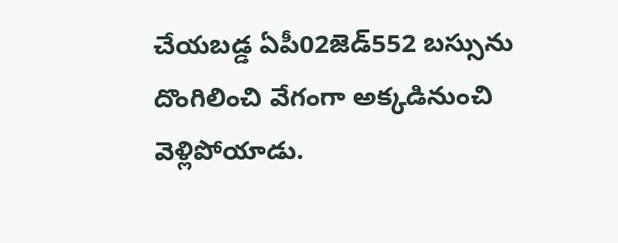చేయబడ్డ ఏపీ02జెడ్‌552 బస్సును దొంగిలించి వేగంగా అక్కడినుంచి వెళ్లిపోయాడు.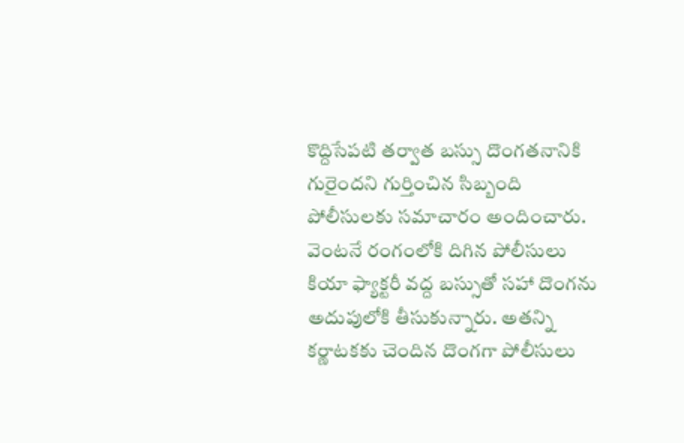కొద్దిసేపటి తర్వాత బస్సు దొంగతనానికి గురైందని గుర్తించిన సిబ్బంది పోలీసులకు సమాచారం అందించారు. వెంటనే రంగంలోకి దిగిన పోలీసులు కియా ఫ్యాక్టరీ వద్ద బస్సుతో సహా దొంగను అదుపులోకి తీసుకున్నారు. అతన్ని కర్ణాటకకు చెందిన దొంగగా పోలీసులు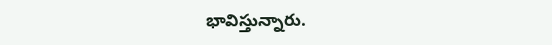భావిస్తున్నారు.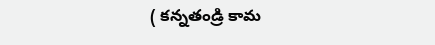( కన్నతండ్రి కామ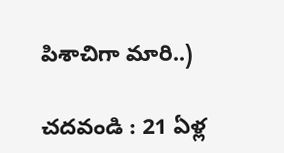పిశాచిగా మారి..)

చదవండి : 21 ఏళ్ల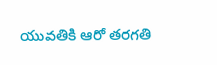యువతికి ఆరో తరగతి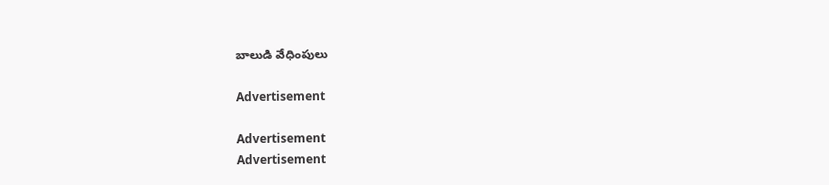బాలుడి వేధింపులు

Advertisement

Advertisement
Advertisement